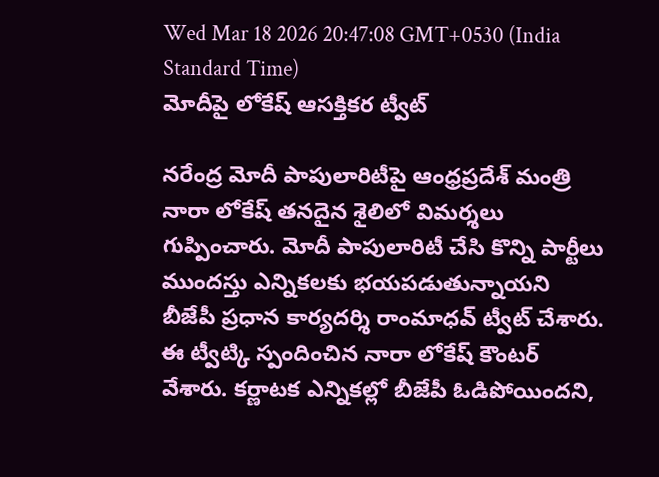Wed Mar 18 2026 20:47:08 GMT+0530 (India Standard Time)
మోదీపై లోకేష్ ఆసక్తికర ట్వీట్

నరేంద్ర మోదీ పాపులారిటీపై ఆంధ్రప్రదేశ్ మంత్రి నారా లోకేష్ తనదైన శైలిలో విమర్శలు గుప్పించారు. మోదీ పాపులారిటీ చేసి కొన్ని పార్టీలు ముందస్తు ఎన్నికలకు భయపడుతున్నాయని బీజేపీ ప్రధాన కార్యదర్శి రాంమాధవ్ ట్వీట్ చేశారు. ఈ ట్వీట్కి స్పందించిన నారా లోకేష్ కౌంటర్ వేశారు. కర్ణాటక ఎన్నికల్లో బీజేపీ ఓడిపోయిందని,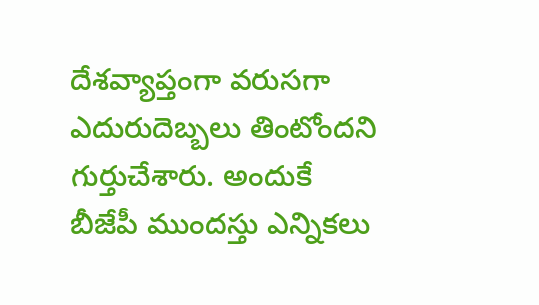దేశవ్యాప్తంగా వరుసగా ఎదురుదెబ్బలు తింటోందని గుర్తుచేశారు. అందుకే బీజేపీ ముందస్తు ఎన్నికలు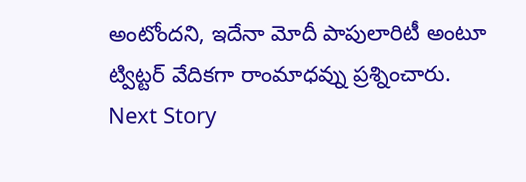అంటోందని, ఇదేనా మోదీ పాపులారిటీ అంటూ ట్విట్టర్ వేదికగా రాంమాధవ్ను ప్రశ్నించారు.
Next Story